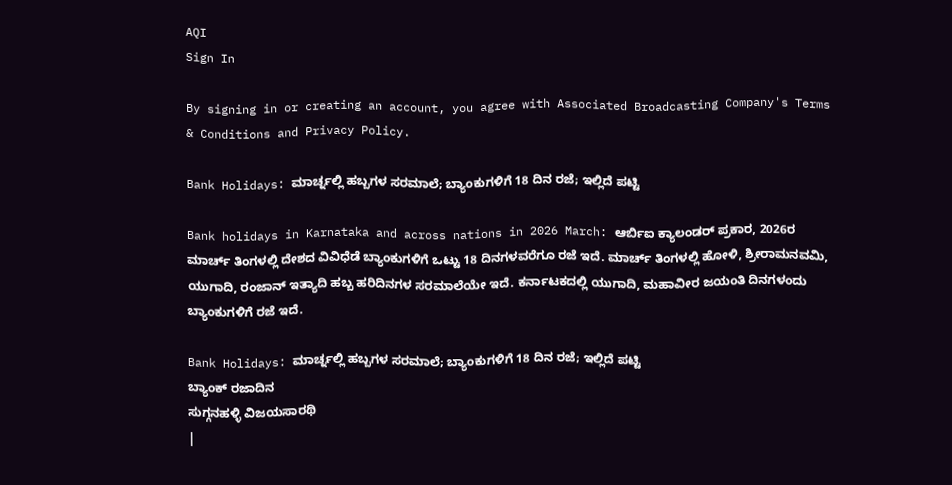AQI
Sign In

By signing in or creating an account, you agree with Associated Broadcasting Company's Terms & Conditions and Privacy Policy.

Bank Holidays: ಮಾರ್ಚ್ನಲ್ಲಿ ಹಬ್ಬಗಳ ಸರಮಾಲೆ; ಬ್ಯಾಂಕುಗಳಿಗೆ 18 ದಿನ ರಜೆ; ಇಲ್ಲಿದೆ ಪಟ್ಟಿ

Bank holidays in Karnataka and across nations in 2026 March: ಆರ್ಬಿಐ ಕ್ಯಾಲಂಡರ್ ಪ್ರಕಾರ, 2026ರ ಮಾರ್ಚ್ ತಿಂಗಳಲ್ಲಿ ದೇಶದ ವಿವಿಧೆಡೆ ಬ್ಯಾಂಕುಗಳಿಗೆ ಒಟ್ಟು 18 ದಿನಗಳವರೆಗೂ ರಜೆ ಇದೆ. ಮಾರ್ಚ್ ತಿಂಗಳಲ್ಲಿ ಹೋಳಿ, ಶ್ರೀರಾಮನವಮಿ, ಯುಗಾದಿ, ರಂಜಾನ್ ಇತ್ಯಾದಿ ಹಬ್ಬ ಹರಿದಿನಗಳ ಸರಮಾಲೆಯೇ ಇದೆ. ಕರ್ನಾಟಕದಲ್ಲಿ ಯುಗಾದಿ, ಮಹಾವೀರ ಜಯಂತಿ ದಿನಗಳಂದು ಬ್ಯಾಂಕುಗಳಿಗೆ ರಜೆ ಇದೆ.

Bank Holidays: ಮಾರ್ಚ್ನಲ್ಲಿ ಹಬ್ಬಗಳ ಸರಮಾಲೆ; ಬ್ಯಾಂಕುಗಳಿಗೆ 18 ದಿನ ರಜೆ; ಇಲ್ಲಿದೆ ಪಟ್ಟಿ
ಬ್ಯಾಂಕ್ ರಜಾದಿನ
ಸುಗ್ಗನಹಳ್ಳಿ ವಿಜಯಸಾರಥಿ
|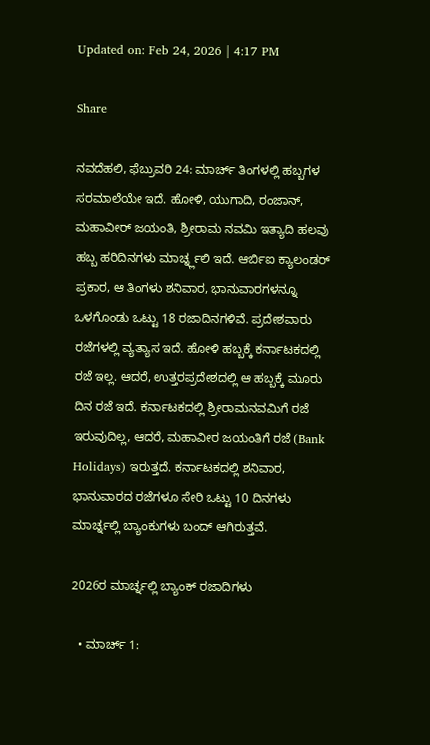Updated on: Feb 24, 2026 | 4:17 PM

Share

ನವದೆಹಲಿ, ಫೆಬ್ರುವರಿ 24: ಮಾರ್ಚ್ ತಿಂಗಳಲ್ಲಿ ಹಬ್ಬಗಳ ಸರಮಾಲೆಯೇ ಇದೆ. ಹೋಳಿ, ಯುಗಾದಿ, ರಂಜಾನ್, ಮಹಾವೀರ್ ಜಯಂತಿ, ಶ್ರೀರಾಮ ನವಮಿ ಇತ್ಯಾದಿ ಹಲವು ಹಬ್ಬ ಹರಿದಿನಗಳು ಮಾರ್ಚ್ನ್ಲಲಿ ಇದೆ. ಆರ್ಬಿಐ ಕ್ಯಾಲಂಡರ್ ಪ್ರಕಾರ, ಆ ತಿಂಗಳು ಶನಿವಾರ, ಭಾನುವಾರಗಳನ್ನೂ ಒಳಗೊಂಡು ಒಟ್ಟು 18 ರಜಾದಿನಗಳಿವೆ. ಪ್ರದೇಶವಾರು ರಜೆಗಳಲ್ಲಿ ವ್ಯತ್ಯಾಸ ಇದೆ. ಹೋಳಿ ಹಬ್ಬಕ್ಕೆ ಕರ್ನಾಟಕದಲ್ಲಿ ರಜೆ ಇಲ್ಲ. ಆದರೆ, ಉತ್ತರಪ್ರದೇಶದಲ್ಲಿ ಆ ಹಬ್ಬಕ್ಕೆ ಮೂರು ದಿನ ರಜೆ ಇದೆ. ಕರ್ನಾಟಕದಲ್ಲಿ ಶ್ರೀರಾಮನವಮಿಗೆ ರಜೆ ಇರುವುದಿಲ್ಲ, ಆದರೆ, ಮಹಾವೀರ ಜಯಂತಿಗೆ ರಜೆ (Bank Holidays) ಇರುತ್ತದೆ. ಕರ್ನಾಟಕದಲ್ಲಿ ಶನಿವಾರ, ಭಾನುವಾರದ ರಜೆಗಳೂ ಸೇರಿ ಒಟ್ಟು 10 ದಿನಗಳು ಮಾರ್ಚ್ನಲ್ಲಿ ಬ್ಯಾಂಕುಗಳು ಬಂದ್ ಆಗಿರುತ್ತವೆ.

2026ರ ಮಾರ್ಚ್ನಲ್ಲಿ ಬ್ಯಾಂಕ್ ರಜಾದಿಗಳು

  • ಮಾರ್ಚ್ 1: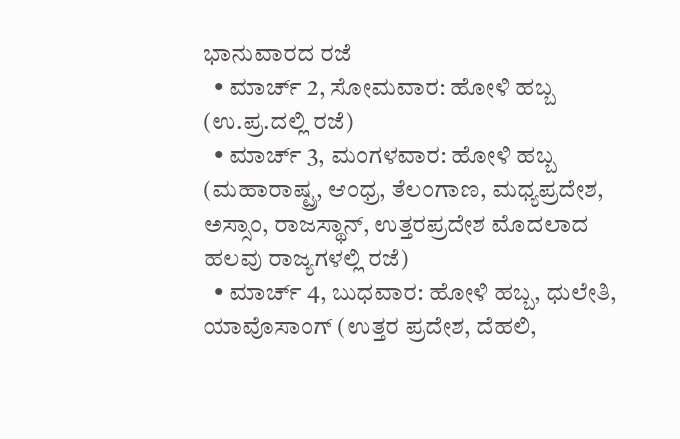ಭಾನುವಾರದ ರಜೆ
  • ಮಾರ್ಚ್ 2, ಸೋಮವಾರ: ಹೋಳಿ ಹಬ್ಬ (ಉ.ಪ್ರ.ದಲ್ಲಿ ರಜೆ)
  • ಮಾರ್ಚ್ 3, ಮಂಗಳವಾರ: ಹೋಳಿ ಹಬ್ಬ (ಮಹಾರಾಷ್ಟ್ರ, ಆಂಧ್ರ, ತೆಲಂಗಾಣ, ಮಧ್ಯಪ್ರದೇಶ, ಅಸ್ಸಾಂ, ರಾಜಸ್ಥಾನ್, ಉತ್ತರಪ್ರದೇಶ ಮೊದಲಾದ ಹಲವು ರಾಜ್ಯಗಳಲ್ಲಿ ರಜೆ)
  • ಮಾರ್ಚ್ 4, ಬುಧವಾರ: ಹೋಳಿ ಹಬ್ಬ, ಧುಲೇತಿ, ಯಾವೊಸಾಂಗ್ (ಉತ್ತರ ಪ್ರದೇಶ, ದೆಹಲಿ,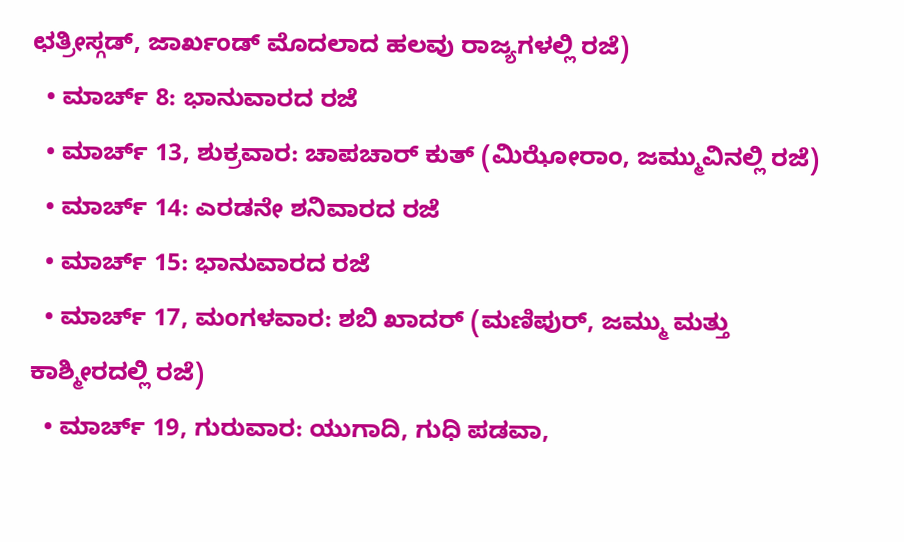ಛತ್ರೀಸ್ಗಡ್, ಜಾರ್ಖಂಡ್ ಮೊದಲಾದ ಹಲವು ರಾಜ್ಯಗಳಲ್ಲಿ ರಜೆ)
  • ಮಾರ್ಚ್ 8: ಭಾನುವಾರದ ರಜೆ
  • ಮಾರ್ಚ್ 13, ಶುಕ್ರವಾರ: ಚಾಪಚಾರ್ ಕುತ್ (ಮಿಝೋರಾಂ, ಜಮ್ಮುವಿನಲ್ಲಿ ರಜೆ)
  • ಮಾರ್ಚ್ 14: ಎರಡನೇ ಶನಿವಾರದ ರಜೆ
  • ಮಾರ್ಚ್ 15: ಭಾನುವಾರದ ರಜೆ
  • ಮಾರ್ಚ್ 17, ಮಂಗಳವಾರ: ಶಬಿ ಖಾದರ್ (ಮಣಿಪುರ್, ಜಮ್ಮು ಮತ್ತು ಕಾಶ್ಮೀರದಲ್ಲಿ ರಜೆ)
  • ಮಾರ್ಚ್ 19, ಗುರುವಾರ: ಯುಗಾದಿ, ಗುಧಿ ಪಡವಾ,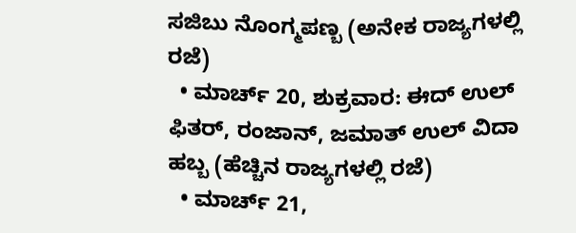ಸಜಿಬು ನೊಂಗ್ಮಪಣ್ಬ (ಅನೇಕ ರಾಜ್ಯಗಳಲ್ಲಿ ರಜೆ)
  • ಮಾರ್ಚ್ 20, ಶುಕ್ರವಾರ: ಈದ್ ಉಲ್ ಫಿತರ್, ರಂಜಾನ್, ಜಮಾತ್ ಉಲ್ ವಿದಾ ಹಬ್ಬ (ಹೆಚ್ಚಿನ ರಾಜ್ಯಗಳಲ್ಲಿ ರಜೆ)
  • ಮಾರ್ಚ್ 21,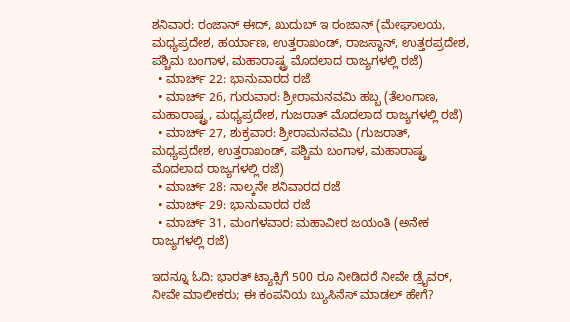ಶನಿವಾರ: ರಂಜಾನ್ ಈದ್, ಖುದುಬ್ ಇ ರಂಜಾನ್ (ಮೇಘಾಲಯ, ಮಧ್ಯಪ್ರದೇಶ, ಹರ್ಯಾಣ, ಉತ್ತರಾಖಂಡ್, ರಾಜಸ್ಥಾನ್, ಉತ್ತರಪ್ರದೇಶ, ಪಶ್ಚಿಮ ಬಂಗಾಳ, ಮಹಾರಾಷ್ಟ್ರ ಮೊದಲಾದ ರಾಜ್ಯಗಳಲ್ಲಿ ರಜೆ)
  • ಮಾರ್ಚ್ 22: ಭಾನುವಾರದ ರಜೆ
  • ಮಾರ್ಚ್ 26, ಗುರುವಾರ: ಶ್ರೀರಾಮನವಮಿ ಹಬ್ಬ (ತೆಲಂಗಾಣ, ಮಹಾರಾಷ್ಟ್ರ, ಮಧ್ಯಪ್ರದೇಶ, ಗುಜರಾತ್ ಮೊದಲಾದ ರಾಜ್ಯಗಳಲ್ಲಿ ರಜೆ)
  • ಮಾರ್ಚ್ 27, ಶುಕ್ರವಾರ: ಶ್ರೀರಾಮನವಮಿ (ಗುಜರಾತ್, ಮಧ್ಯಪ್ರದೇಶ, ಉತ್ತರಾಖಂಡ್, ಪಶ್ಚಿಮ ಬಂಗಾಳ, ಮಹಾರಾಷ್ಟ್ರ ಮೊದಲಾದ ರಾಜ್ಯಗಳಲ್ಲಿ ರಜೆ)
  • ಮಾರ್ಚ್ 28: ನಾಲ್ಕನೇ ಶನಿವಾರದ ರಜೆ
  • ಮಾರ್ಚ್ 29: ಭಾನುವಾರದ ರಜೆ
  • ಮಾರ್ಚ್ 31, ಮಂಗಳವಾರ: ಮಹಾವೀರ ಜಯಂತಿ (ಅನೇಕ ರಾಜ್ಯಗಳಲ್ಲಿ ರಜೆ)

ಇದನ್ನೂ ಓದಿ: ಭಾರತ್ ಟ್ಯಾಕ್ಸಿಗೆ 500 ರೂ ನೀಡಿದರೆ ನೀವೇ ಡ್ರೈವರ್, ನೀವೇ ಮಾಲೀಕರು; ಈ ಕಂಪನಿಯ ಬ್ಯುಸಿನೆಸ್ ಮಾಡಲ್ ಹೇಗೆ?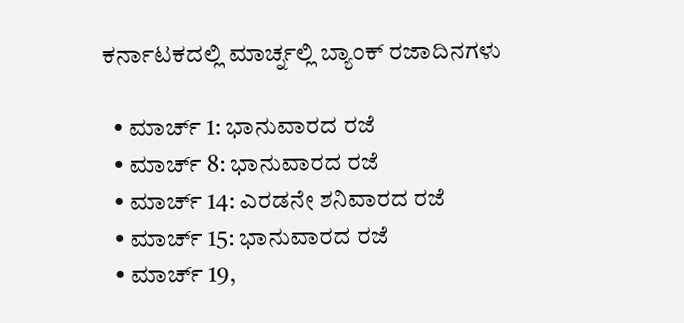ಕರ್ನಾಟಕದಲ್ಲಿ ಮಾರ್ಚ್ನಲ್ಲಿ ಬ್ಯಾಂಕ್ ರಜಾದಿನಗಳು

  • ಮಾರ್ಚ್ 1: ಭಾನುವಾರದ ರಜೆ
  • ಮಾರ್ಚ್ 8: ಭಾನುವಾರದ ರಜೆ
  • ಮಾರ್ಚ್ 14: ಎರಡನೇ ಶನಿವಾರದ ರಜೆ
  • ಮಾರ್ಚ್ 15: ಭಾನುವಾರದ ರಜೆ
  • ಮಾರ್ಚ್ 19,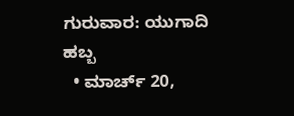ಗುರುವಾರ: ಯುಗಾದಿ ಹಬ್ಬ
  • ಮಾರ್ಚ್ 20,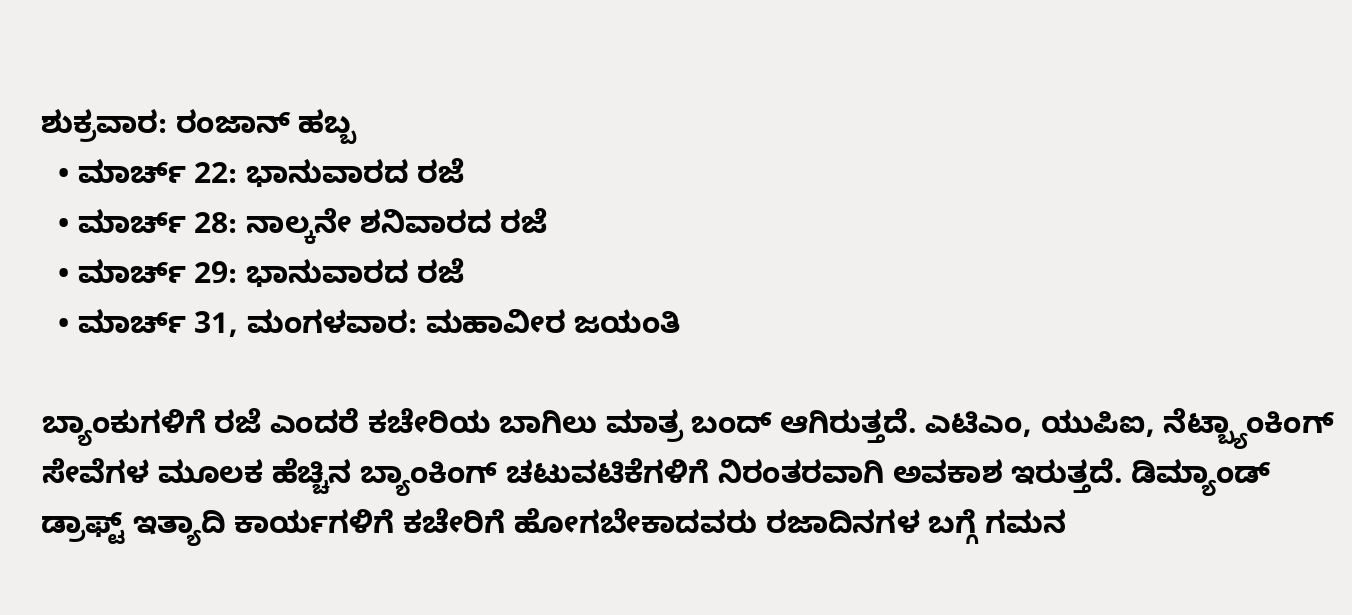ಶುಕ್ರವಾರ: ರಂಜಾನ್ ಹಬ್ಬ
  • ಮಾರ್ಚ್ 22: ಭಾನುವಾರದ ರಜೆ
  • ಮಾರ್ಚ್ 28: ನಾಲ್ಕನೇ ಶನಿವಾರದ ರಜೆ
  • ಮಾರ್ಚ್ 29: ಭಾನುವಾರದ ರಜೆ
  • ಮಾರ್ಚ್ 31, ಮಂಗಳವಾರ: ಮಹಾವೀರ ಜಯಂತಿ

ಬ್ಯಾಂಕುಗಳಿಗೆ ರಜೆ ಎಂದರೆ ಕಚೇರಿಯ ಬಾಗಿಲು ಮಾತ್ರ ಬಂದ್ ಆಗಿರುತ್ತದೆ. ಎಟಿಎಂ, ಯುಪಿಐ, ನೆಟ್ಬ್ಯಾಂಕಿಂಗ್ ಸೇವೆಗಳ ಮೂಲಕ ಹೆಚ್ಚಿನ ಬ್ಯಾಂಕಿಂಗ್ ಚಟುವಟಿಕೆಗಳಿಗೆ ನಿರಂತರವಾಗಿ ಅವಕಾಶ ಇರುತ್ತದೆ. ಡಿಮ್ಯಾಂಡ್ ಡ್ರಾಫ್ಟ್ ಇತ್ಯಾದಿ ಕಾರ್ಯಗಳಿಗೆ ಕಚೇರಿಗೆ ಹೋಗಬೇಕಾದವರು ರಜಾದಿನಗಳ ಬಗ್ಗೆ ಗಮನ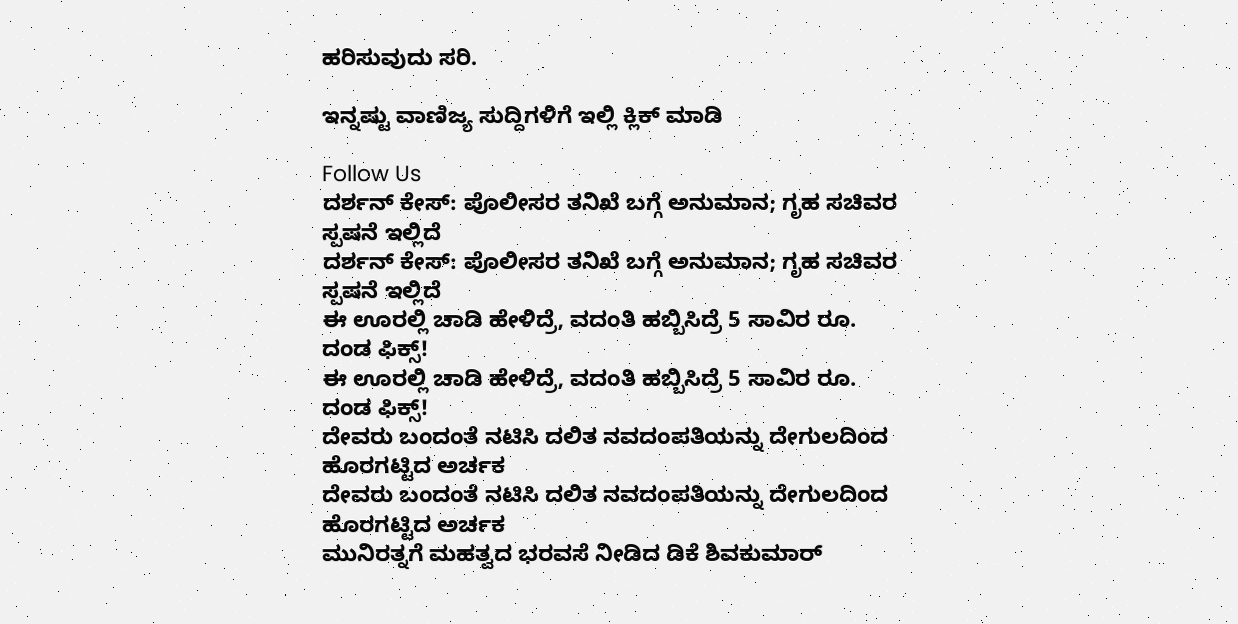ಹರಿಸುವುದು ಸರಿ.

ಇನ್ನಷ್ಟು ವಾಣಿಜ್ಯ ಸುದ್ದಿಗಳಿಗೆ ಇಲ್ಲಿ ಕ್ಲಿಕ್ ಮಾಡಿ

Follow Us
ದರ್ಶನ್ ಕೇಸ್: ಪೊಲೀಸರ ತನಿಖೆ ಬಗ್ಗೆ ಅನುಮಾನ; ಗೃಹ ಸಚಿವರ ಸ್ಪಷನೆ ಇಲ್ಲಿದೆ
ದರ್ಶನ್ ಕೇಸ್: ಪೊಲೀಸರ ತನಿಖೆ ಬಗ್ಗೆ ಅನುಮಾನ; ಗೃಹ ಸಚಿವರ ಸ್ಪಷನೆ ಇಲ್ಲಿದೆ
ಈ ಊರಲ್ಲಿ ಚಾಡಿ ಹೇಳಿದ್ರೆ, ವದಂತಿ ಹಬ್ಬಿಸಿದ್ರೆ 5 ಸಾವಿರ ರೂ. ದಂಡ ಫಿಕ್ಸ್!
ಈ ಊರಲ್ಲಿ ಚಾಡಿ ಹೇಳಿದ್ರೆ, ವದಂತಿ ಹಬ್ಬಿಸಿದ್ರೆ 5 ಸಾವಿರ ರೂ. ದಂಡ ಫಿಕ್ಸ್!
ದೇವರು ಬಂದಂತೆ ನಟಿಸಿ ದಲಿತ ನವದಂಪತಿಯನ್ನು ದೇಗುಲದಿಂದ ಹೊರಗಟ್ಟಿದ ಅರ್ಚಕ
ದೇವರು ಬಂದಂತೆ ನಟಿಸಿ ದಲಿತ ನವದಂಪತಿಯನ್ನು ದೇಗುಲದಿಂದ ಹೊರಗಟ್ಟಿದ ಅರ್ಚಕ
ಮುನಿರತ್ನಗೆ ಮಹತ್ವದ ಭರವಸೆ ನೀಡಿದ ಡಿಕೆ ಶಿವಕುಮಾರ್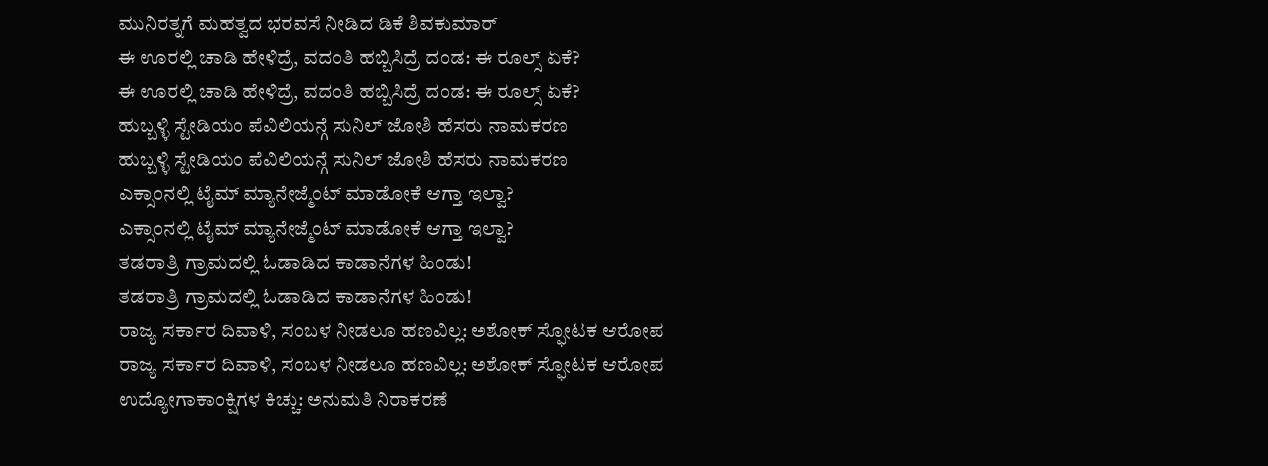ಮುನಿರತ್ನಗೆ ಮಹತ್ವದ ಭರವಸೆ ನೀಡಿದ ಡಿಕೆ ಶಿವಕುಮಾರ್
ಈ ಊರಲ್ಲಿ ಚಾಡಿ ಹೇಳಿದ್ರೆ, ವದಂತಿ ಹಬ್ಬಿಸಿದ್ರೆ ದಂಡ: ಈ ರೂಲ್ಸ್ ಏಕೆ?
ಈ ಊರಲ್ಲಿ ಚಾಡಿ ಹೇಳಿದ್ರೆ, ವದಂತಿ ಹಬ್ಬಿಸಿದ್ರೆ ದಂಡ: ಈ ರೂಲ್ಸ್ ಏಕೆ?
ಹುಬ್ಬಳ್ಳಿ ಸ್ಟೇಡಿಯಂ ಪೆವಿಲಿಯನ್ಗೆ ಸುನಿಲ್ ಜೋಶಿ ಹೆಸರು ನಾಮಕರಣ
ಹುಬ್ಬಳ್ಳಿ ಸ್ಟೇಡಿಯಂ ಪೆವಿಲಿಯನ್ಗೆ ಸುನಿಲ್ ಜೋಶಿ ಹೆಸರು ನಾಮಕರಣ
ಎಕ್ಸಾಂನಲ್ಲಿ ಟೈಮ್ ಮ್ಯಾನೇಜ್ಮೆಂಟ್ ಮಾಡೋಕೆ ಆಗ್ತಾ ಇಲ್ವಾ?
ಎಕ್ಸಾಂನಲ್ಲಿ ಟೈಮ್ ಮ್ಯಾನೇಜ್ಮೆಂಟ್ ಮಾಡೋಕೆ ಆಗ್ತಾ ಇಲ್ವಾ?
ತಡರಾತ್ರಿ ಗ್ರಾಮದಲ್ಲಿ ಓಡಾಡಿದ ಕಾಡಾನೆಗಳ ಹಿಂಡು!
ತಡರಾತ್ರಿ ಗ್ರಾಮದಲ್ಲಿ ಓಡಾಡಿದ ಕಾಡಾನೆಗಳ ಹಿಂಡು!
ರಾಜ್ಯ ಸರ್ಕಾರ ದಿವಾಳಿ, ಸಂಬಳ ನೀಡಲೂ ಹಣವಿಲ್ಲ: ಅಶೋಕ್ ಸ್ಫೋಟಕ ಆರೋಪ
ರಾಜ್ಯ ಸರ್ಕಾರ ದಿವಾಳಿ, ಸಂಬಳ ನೀಡಲೂ ಹಣವಿಲ್ಲ: ಅಶೋಕ್ ಸ್ಫೋಟಕ ಆರೋಪ
ಉದ್ಯೋಗಾಕಾಂಕ್ಷಿಗಳ ಕಿಚ್ಚು: ಅನುಮತಿ ನಿರಾಕರಣೆ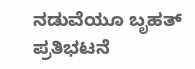ನಡುವೆಯೂ ಬೃಹತ್ ಪ್ರತಿಭಟನೆ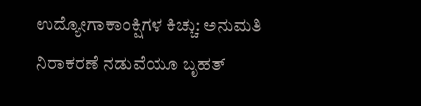ಉದ್ಯೋಗಾಕಾಂಕ್ಷಿಗಳ ಕಿಚ್ಚು: ಅನುಮತಿ ನಿರಾಕರಣೆ ನಡುವೆಯೂ ಬೃಹತ್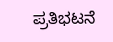ಪ್ರತಿಭಟನೆ